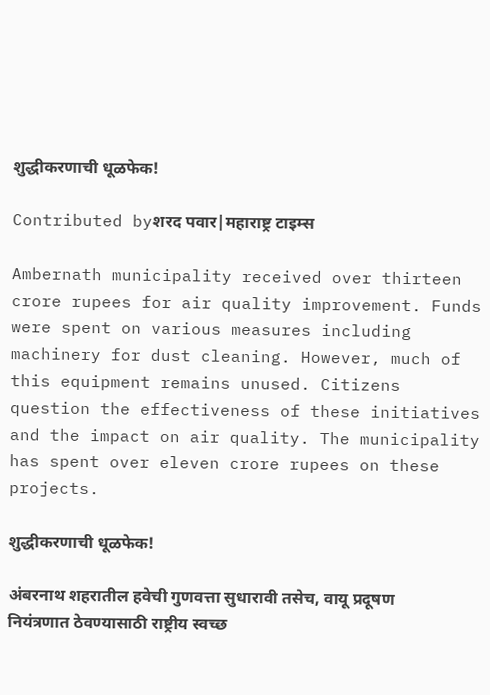शुद्धीकरणाची धूळफेक!

Contributed byशरद पवार|महाराष्ट्र टाइम्स

Ambernath municipality received over thirteen crore rupees for air quality improvement. Funds were spent on various measures including machinery for dust cleaning. However, much of this equipment remains unused. Citizens question the effectiveness of these initiatives and the impact on air quality. The municipality has spent over eleven crore rupees on these projects.

शुद्धीकरणाची धूळफेक!

अंबरनाथ शहरातील हवेची गुणवत्ता सुधारावी तसेच, वायू प्रदूषण नियंत्रणात ठेवण्यासाठी राष्ट्रीय स्वच्छ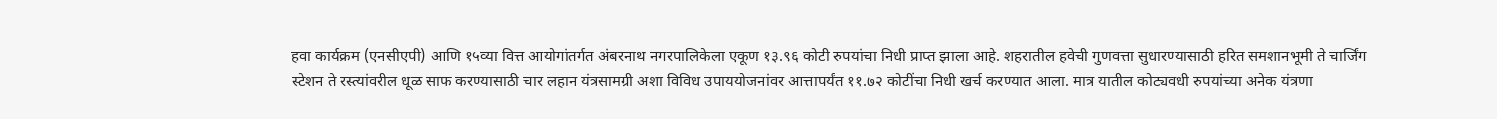हवा कार्यक्रम (एनसीएपी) आणि १५व्या वित्त आयोगांतर्गत अंबरनाथ नगरपालिकेला एकूण १३.९६ कोटी रुपयांचा निधी प्राप्त झाला आहे. शहरातील हवेची गुणवत्ता सुधारण्यासाठी हरित समशानभूमी ते चार्जिंग स्टेशन ते रस्त्यांवरील धूळ साफ करण्यासाठी चार लहान यंत्रसामग्री अशा विविध उपाययोजनांवर आत्तापर्यंत ११.७२ कोटींचा निधी खर्च करण्यात आला. मात्र यातील कोट्यवधी रुपयांच्या अनेक यंत्रणा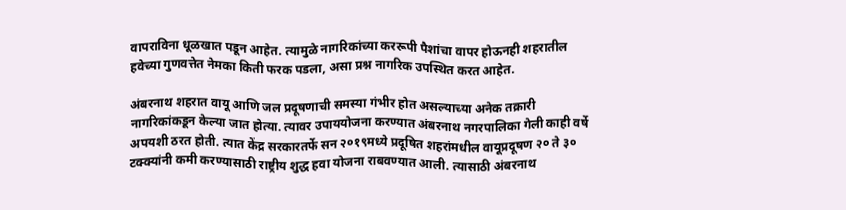वापराविना धूळखात पडून आहेत. त्यामुळे नागरिकांच्या कररूपी पैशांचा वापर होऊनही शहरातील हवेच्या गुणवत्तेत नेमका किती फरक पडला, असा प्रश्न नागरिक उपस्थित करत आहेत.

अंबरनाथ शहरात वायू आणि जल प्रदूषणाची समस्या गंभीर होत असल्याच्या अनेक तक्रारी नागरिकांकडून केल्या जात होत्या. त्यावर उपाययोजना करण्यात अंबरनाथ नगरपालिका गेली काही वर्षे अपयशी ठरत होती. त्यात केंद्र सरकारतर्फे सन २०१९मध्ये प्रदूषित शहरांमधील वायूप्रदूषण २० ते ३० टक्क्यांनी कमी करण्यासाठी राष्ट्रीय शुद्ध हवा योजना राबवण्यात आली. त्यासाठी अंबरनाथ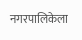नगरपालिकेला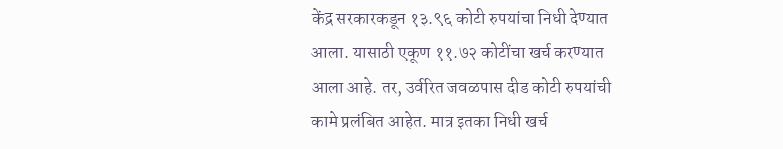केंद्र सरकारकडून १३.९६ कोटी रुपयांचा निधी देण्यात आला. यासाठी एकूण ११.७२ कोटींचा खर्च करण्यात आला आहे. तर, उर्वरित जवळपास दीड कोटी रुपयांची कामे प्रलंबित आहेत. मात्र इतका निधी खर्च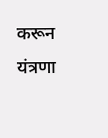करून यंत्रणा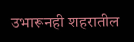उभारूनही शहरातील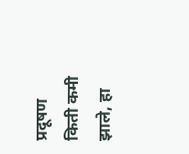प्रदूषण किती कमी झाले, हा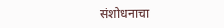संशोधनाचा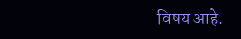विषय आहे.